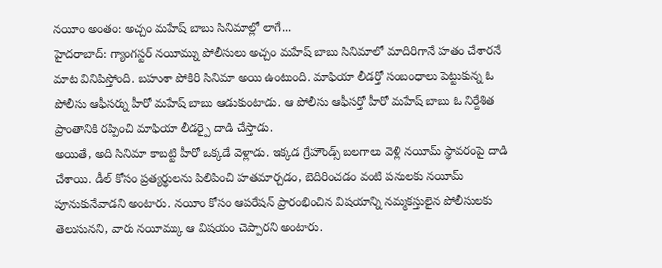నయీం అంతం: అచ్చం మహేష్ బాబు సినిమాల్లో లాగే...
హైదరాబాద్: గ్యాంగస్టర్ నయీమ్ను పోలీసులు అచ్చం మహేష్ బాబు సినిమాలో మాదిరిగానే హతం చేశారనే మాట వినిపిస్తోంది. బహుశా పోకిరి సినిమా అయి ఉంటుంది. మాఫియా లీడర్తో సంబంధాలు పెట్టుకున్న ఓ పోలీసు ఆఫీసర్ను హీరో మహేష్ బాబు ఆడుకుంటాడు. ఆ పోలీసు ఆఫీసర్తో హీరో మహేష్ బాబు ఓ నిర్దేశిత ప్రాంతానికి రప్పించి మాఫియా లీడర్పై దాడి చేస్తాడు.
అయితే, అది సినిమా కాబట్టి హీరో ఒక్కడే వెళ్లాడు. ఇక్కడ గ్రేహౌండ్స్ బలగాలు వెళ్లి నయీమ్ స్థావరంపై దాడి చేశాయి. డీల్ కోసం ప్రత్యర్థులను పిలిపించి హతమార్చడం, బెదిరించడం వంటి పనులకు నయీమ్ పూనుకునేవాడని అంటారు. నయీం కోసం ఆపరేషన్ ప్రారంభించిన విషయాన్ని నమ్మకస్తులైన పోలీసులకు తెలుసునని, వారు నయీమ్కు ఆ విషయం చెప్పారని అంటారు.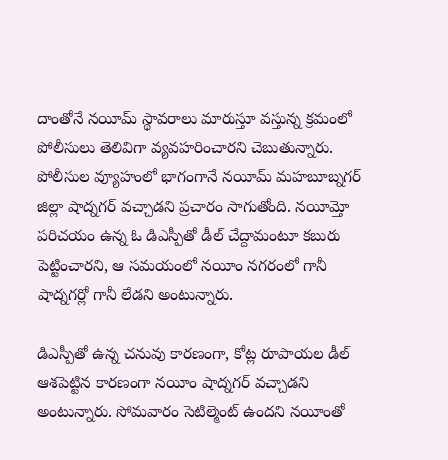దాంతోనే నయీమ్ స్థావరాలు మారుస్తూ వస్తున్న క్రమంలో పోలీసులు తెలివిగా వ్యవహరించారని చెబుతున్నారు. పోలీసుల వ్యూహంలో భాగంగానే నయీమ్ మహబూబ్నగర్ జిల్లా షాద్నగర్ వచ్చాడని ప్రచారం సాగుతోంది. నయీమ్తో పరిచయం ఉన్న ఓ డిఎస్పీతో డీల్ చేద్దామంటూ కబురు పెట్టించారని, ఆ సమయంలో నయీం నగరంలో గానీ షాద్నగర్లో గానీ లేడని అంటున్నారు.

డిఎస్పీతో ఉన్న చనువు కారణంగా, కోట్ల రూపాయల డీల్ ఆశపెట్టిన కారణంగా నయీం షాద్నగర్ వచ్చాడని అంటున్నారు. సోమవారం సెటిల్మెంట్ ఉందని నయీంతో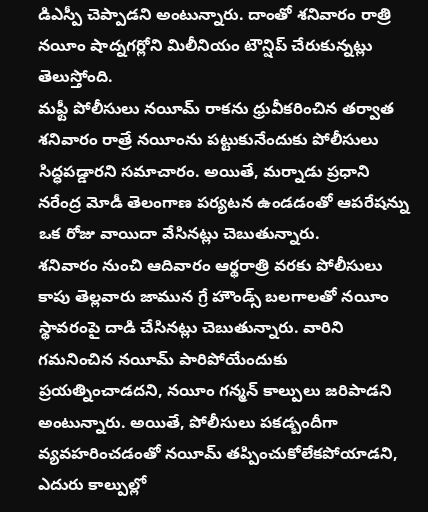డిఎస్పీ చెప్పాడని అంటున్నారు. దాంతో శనివారం రాత్రి నయీం షాద్నగర్లోని మిలీనియం టౌన్షిప్ చేరుకున్నట్లు తెలుస్తోంది.
మఫ్టీ పోలీసులు నయీమ్ రాకను ధ్రువీకరించిన తర్వాత శనివారం రాత్రే నయీంను పట్టుకునేందుకు పోలీసులు సిద్ధపడ్డారని సమాచారం. అయితే, మర్నాడు ప్రధాని నరేంద్ర మోడీ తెలంగాణ పర్యటన ఉండడంతో ఆపరేషన్ను ఒక రోజు వాయిదా వేసినట్లు చెబుతున్నారు.
శనివారం నుంచి ఆదివారం ఆర్థరాత్రి వరకు పోలీసులు కాపు తెల్లవారు జామున గ్రే హౌండ్స్ బలగాలతో నయీం స్థావరంపై దాడి చేసినట్లు చెబుతున్నారు. వారిని గమనించిన నయీమ్ పారిపోయేందుకు ప్రయత్నించాడదని, నయీం గన్మన్ కాల్పులు జరిపాడని అంటున్నారు. అయితే, పోలీసులు పకడ్బందీగా వ్యవహరించడంతో నయీమ్ తప్పించుకోలేకపోయాడని, ఎదురు కాల్పుల్లో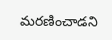మరణించాడని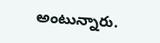అంటున్నారు.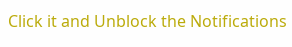Click it and Unblock the Notifications